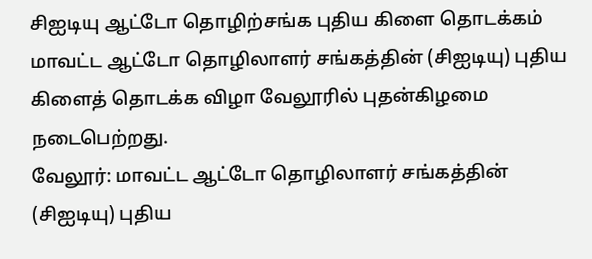சிஐடியு ஆட்டோ தொழிற்சங்க புதிய கிளை தொடக்கம்
மாவட்ட ஆட்டோ தொழிலாளர் சங்கத்தின் (சிஐடியு) புதிய கிளைத் தொடக்க விழா வேலூரில் புதன்கிழமை நடைபெற்றது.
வேலூர்: மாவட்ட ஆட்டோ தொழிலாளர் சங்கத்தின் (சிஐடியு) புதிய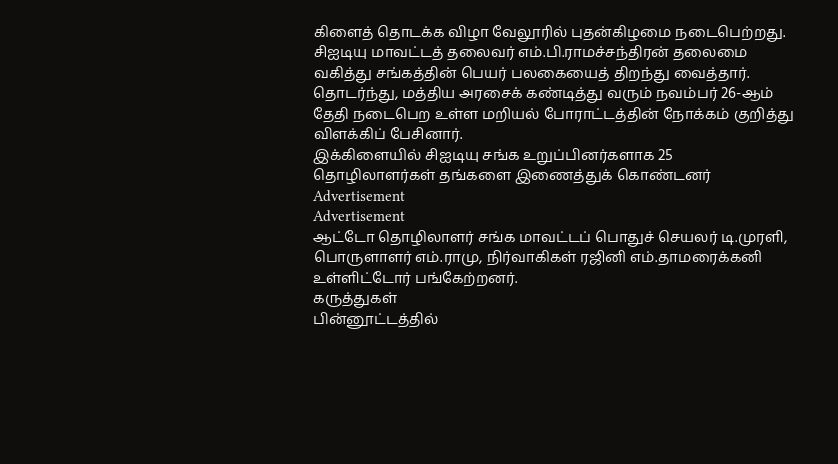கிளைத் தொடக்க விழா வேலூரில் புதன்கிழமை நடைபெற்றது.
சிஐடியு மாவட்டத் தலைவர் எம்.பி.ராமச்சந்திரன் தலைமை வகித்து சங்கத்தின் பெயர் பலகையைத் திறந்து வைத்தார். தொடர்ந்து, மத்திய அரசைக் கண்டித்து வரும் நவம்பர் 26-ஆம் தேதி நடைபெற உள்ள மறியல் போராட்டத்தின் நோக்கம் குறித்து விளக்கிப் பேசினார்.
இக்கிளையில் சிஐடியு சங்க உறுப்பினர்களாக 25 தொழிலாளர்கள் தங்களை இணைத்துக் கொண்டனர்
Advertisement
Advertisement
ஆட்டோ தொழிலாளர் சங்க மாவட்டப் பொதுச் செயலர் டி.முரளி, பொருளாளர் எம்.ராமு, நிர்வாகிகள் ரஜினி எம்.தாமரைக்கனி உள்ளிட்டோர் பங்கேற்றனர்.
கருத்துகள்
பின்னூட்டத்தில்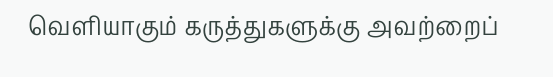வெளியாகும் கருத்துகளுக்கு அவற்றைப்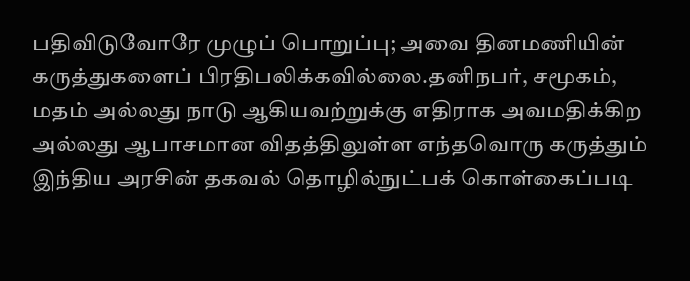பதிவிடுவோரே முழுப் பொறுப்பு; அவை தினமணியின் கருத்துகளைப் பிரதிபலிக்கவில்லை.தனிநபர், சமூகம், மதம் அல்லது நாடு ஆகியவற்றுக்கு எதிராக அவமதிக்கிற அல்லது ஆபாசமான விதத்திலுள்ள எந்தவொரு கருத்தும் இந்திய அரசின் தகவல் தொழில்நுட்பக் கொள்கைப்படி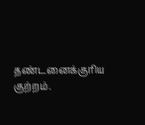தண்டனைக்குரிய குற்றம்.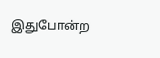இதுபோன்ற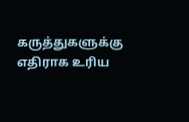கருத்துகளுக்கு எதிராக உரிய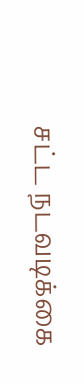சட்ட நடவடிக்கை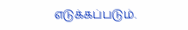எடுக்கப்படும்.